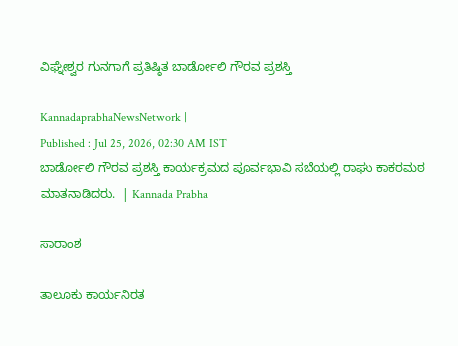ವಿಘ್ನೇಶ್ವರ ಗುನಗಾಗೆ ಪ್ರತಿಷ್ಠಿತ ಬಾರ್ಡೋಲಿ ಗೌರವ ಪ್ರಶಸ್ತಿ

KannadaprabhaNewsNetwork |
Published : Jul 25, 2026, 02:30 AM IST
ಬಾರ್ಡೋಲಿ ಗೌರವ ಪ್ರಶಸ್ತಿ ಕಾರ್ಯಕ್ರಮದ ಪೂರ್ವಭಾವಿ ಸಬೆಯಲ್ಲಿ ರಾಘು ಕಾಕರಮಠ ಮಾತನಾಡಿದರು.  | Kannada Prabha

ಸಾರಾಂಶ

ತಾಲೂಕು ಕಾರ್ಯನಿರತ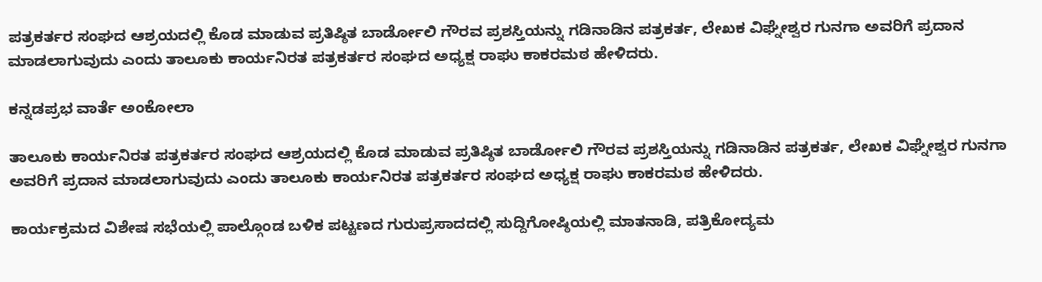ಪತ್ರಕರ್ತರ ಸಂಘದ ಆಶ್ರಯದಲ್ಲಿ ಕೊಡ ಮಾಡುವ ಪ್ರತಿಷ್ಠಿತ ಬಾರ್ಡೋಲಿ ಗೌರವ ಪ್ರಶಸ್ತಿಯನ್ನು ಗಡಿನಾಡಿನ ಪತ್ರಕರ್ತ, ಲೇಖಕ ವಿಘ್ನೇಶ್ವರ ಗುನಗಾ ಅವರಿಗೆ ಪ್ರದಾನ ಮಾಡಲಾಗುವುದು ಎಂದು ತಾಲೂಕು ಕಾರ್ಯನಿರತ ಪತ್ರಕರ್ತರ ಸಂಘದ ಅಧ್ಯಕ್ಷ ರಾಘು ಕಾಕರಮಠ ಹೇಳಿದರು.

ಕನ್ನಡಪ್ರಭ ವಾರ್ತೆ ಅಂಕೋಲಾ

ತಾಲೂಕು ಕಾರ್ಯನಿರತ ಪತ್ರಕರ್ತರ ಸಂಘದ ಆಶ್ರಯದಲ್ಲಿ ಕೊಡ ಮಾಡುವ ಪ್ರತಿಷ್ಠಿತ ಬಾರ್ಡೋಲಿ ಗೌರವ ಪ್ರಶಸ್ತಿಯನ್ನು ಗಡಿನಾಡಿನ ಪತ್ರಕರ್ತ, ಲೇಖಕ ವಿಘ್ನೇಶ್ವರ ಗುನಗಾ ಅವರಿಗೆ ಪ್ರದಾನ ಮಾಡಲಾಗುವುದು ಎಂದು ತಾಲೂಕು ಕಾರ್ಯನಿರತ ಪತ್ರಕರ್ತರ ಸಂಘದ ಅಧ್ಯಕ್ಷ ರಾಘು ಕಾಕರಮಠ ಹೇಳಿದರು.

ಕಾರ್ಯಕ್ರಮದ ವಿಶೇಷ ಸಭೆಯಲ್ಲಿ ಪಾಲ್ಗೊಂಡ ಬಳಿಕ ಪಟ್ಟಣದ ಗುರುಪ್ರಸಾದದಲ್ಲಿ ಸುದ್ದಿಗೋಷ್ಠಿಯಲ್ಲಿ ಮಾತನಾಡಿ, ಪತ್ರಿಕೋದ್ಯಮ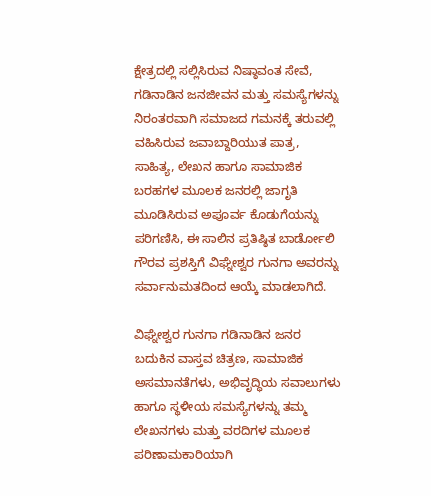ಕ್ಷೇತ್ರದಲ್ಲಿ ಸಲ್ಲಿಸಿರುವ ನಿಷ್ಠಾವಂತ ಸೇವೆ, ಗಡಿನಾಡಿನ ಜನಜೀವನ ಮತ್ತು ಸಮಸ್ಯೆಗಳನ್ನು ನಿರಂತರವಾಗಿ ಸಮಾಜದ ಗಮನಕ್ಕೆ ತರುವಲ್ಲಿ ವಹಿಸಿರುವ ಜವಾಬ್ದಾರಿಯುತ ಪಾತ್ರ, ಸಾಹಿತ್ಯ, ಲೇಖನ ಹಾಗೂ ಸಾಮಾಜಿಕ ಬರಹಗಳ ಮೂಲಕ ಜನರಲ್ಲಿ ಜಾಗೃತಿ ಮೂಡಿಸಿರುವ ಅಪೂರ್ವ ಕೊಡುಗೆಯನ್ನು ಪರಿಗಣಿಸಿ, ಈ ಸಾಲಿನ ಪ್ರತಿಷ್ಠಿತ ಬಾರ್ಡೋಲಿ ಗೌರವ ಪ್ರಶಸ್ತಿಗೆ ವಿಘ್ನೇಶ್ವರ ಗುನಗಾ ಅವರನ್ನು ಸರ್ವಾನುಮತದಿಂದ ಆಯ್ಕೆ ಮಾಡಲಾಗಿದೆ.

ವಿಘ್ನೇಶ್ವರ ಗುನಗಾ ಗಡಿನಾಡಿನ ಜನರ ಬದುಕಿನ ವಾಸ್ತವ ಚಿತ್ರಣ, ಸಾಮಾಜಿಕ ಅಸಮಾನತೆಗಳು, ಅಭಿವೃದ್ಧಿಯ ಸವಾಲುಗಳು ಹಾಗೂ ಸ್ಥಳೀಯ ಸಮಸ್ಯೆಗಳನ್ನು ತಮ್ಮ ಲೇಖನಗಳು ಮತ್ತು ವರದಿಗಳ ಮೂಲಕ ಪರಿಣಾಮಕಾರಿಯಾಗಿ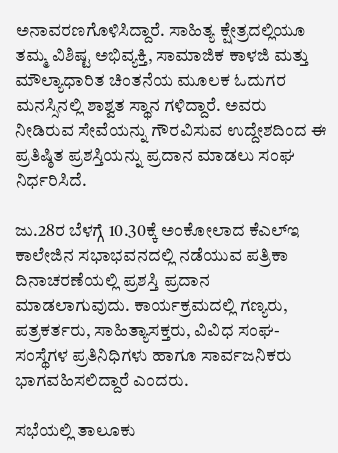ಅನಾವರಣಗೊಳಿಸಿದ್ದಾರೆ. ಸಾಹಿತ್ಯ ಕ್ಷೇತ್ರದಲ್ಲಿಯೂ ತಮ್ಮ ವಿಶಿಷ್ಟ ಅಭಿವ್ಯಕ್ತಿ, ಸಾಮಾಜಿಕ ಕಾಳಜಿ ಮತ್ತು ಮೌಲ್ಯಾಧಾರಿತ ಚಿಂತನೆಯ ಮೂಲಕ ಓದುಗರ ಮನಸ್ಸಿನಲ್ಲಿ ಶಾಶ್ವತ ಸ್ಥಾನ ಗಳಿದ್ದಾರೆ. ಅವರು ನೀಡಿರುವ ಸೇವೆಯನ್ನು ಗೌರವಿಸುವ ಉದ್ದೇಶದಿಂದ ಈ ಪ್ರತಿಷ್ಠಿತ ಪ್ರಶಸ್ತಿಯನ್ನು ಪ್ರದಾನ ಮಾಡಲು ಸಂಘ ನಿರ್ಧರಿಸಿದೆ.

ಜು.28ರ ಬೆಳಗ್ಗೆ 10.30ಕ್ಕೆ ಅಂಕೋಲಾದ ಕೆಎಲ್ಇ ಕಾಲೇಜಿನ ಸಭಾಭವನದಲ್ಲಿ ನಡೆಯುವ ಪತ್ರಿಕಾ ದಿನಾಚರಣೆಯಲ್ಲಿ ಪ್ರಶಸ್ತಿ ಪ್ರದಾನ ಮಾಡಲಾಗುವುದು. ಕಾರ್ಯಕ್ರಮದಲ್ಲಿ ಗಣ್ಯರು, ಪತ್ರಕರ್ತರು, ಸಾಹಿತ್ಯಾಸಕ್ತರು, ವಿವಿಧ ಸಂಘ-ಸಂಸ್ಥೆಗಳ ಪ್ರತಿನಿಧಿಗಳು ಹಾಗೂ ಸಾರ್ವಜನಿಕರು ಭಾಗವಹಿಸಲಿದ್ದಾರೆ ಎಂದರು.

ಸಭೆಯಲ್ಲಿ ತಾಲೂಕು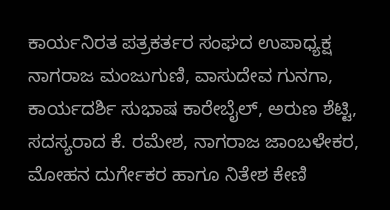ಕಾರ್ಯನಿರತ ಪತ್ರಕರ್ತರ ಸಂಘದ ಉಪಾಧ್ಯಕ್ಷ ನಾಗರಾಜ ಮಂಜುಗುಣಿ, ವಾಸುದೇವ ಗುನಗಾ, ಕಾರ್ಯದರ್ಶಿ ಸುಭಾಷ ಕಾರೇಬೈಲ್, ಅರುಣ ಶೆಟ್ಟಿ, ಸದಸ್ಯರಾದ ಕೆ. ರಮೇಶ, ನಾಗರಾಜ ಜಾಂಬಳೇಕರ, ಮೋಹನ ದುರ್ಗೇಕರ ಹಾಗೂ ನಿತೇಶ ಕೇಣಿ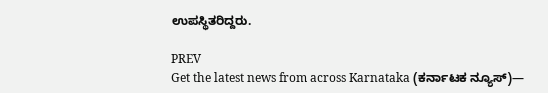ಉಪಸ್ಥಿತರಿದ್ದರು.

PREV
Get the latest news from across Karnataka (ಕರ್ನಾಟಕ ನ್ಯೂಸ್)—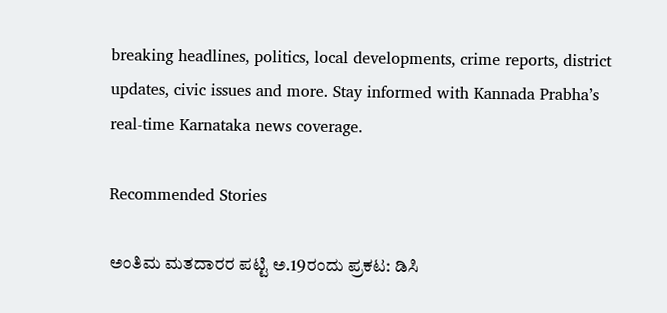breaking headlines, politics, local developments, crime reports, district updates, civic issues and more. Stay informed with Kannada Prabha’s real‑time Karnataka news coverage.

Recommended Stories

ಅಂತಿಮ ಮತದಾರರ ಪಟ್ಟಿ ಅ.19ರಂದು ಪ್ರಕಟ: ಡಿಸಿ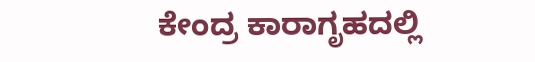ಕೇಂದ್ರ ಕಾರಾಗೃಹದಲ್ಲಿ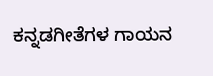ಕನ್ನಡಗೀತೆಗಳ ಗಾಯನ